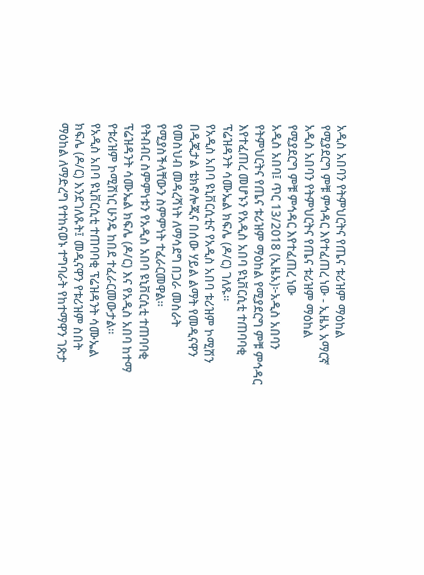አዲስ አበባን የትምህርትና የጤና ቱሪዝም ማዕከል የሚያደርግ ምቹ ምኅዳር እየተፈጠረ ነው - ኢዜአ አማርኛ
አዲስ አበባን የትምህርትና የጤና ቱሪዝም ማዕከል የሚያደርግ ምቹ ምኅዳር እየተፈጠረ ነው
አዲስ አበባ፤ ጥር 13/2018 (ኢዜአ)፦አዲስ አበባን የትምህርትና የጤና ቱሪዝም ማዕከል የሚያደርግ ምቹ ምኅዳር እየተፈጠረ መሆኑን የአዲስ አበባ ዩኒቨርሲቲ ተጠባባቂ ፕሬዝዳንት ሳሙኤል ክፍሌ (ዶ/ር) ገለጹ።
የአዲስ አበባ ዩኒቨርሲቲና የአዲስ አበባ ቱሪዝም ኮሚሽን በዲጂታል ቴክኖሎጂና በሰው ሃይል ልማት የመዲናዋን የመስህብ መዳረሻነት ለማሳደግ በጋራ መስራት የሚያስችላቸውን ስምምነት ተፈራርመዋል።
የትብብር ስምምነቱን የአዲስ አበባ ዩኒቨርሲቲ ተጠባባቂ ፕሬዝዳንት ሳሙኤል ክፍሌ (ዶ/ር) እና የአዲስ አበባ ከተማ የቱሪዝም ኮሚሽነር ሁንዴ ከበደ ተፈራርመውታል።
የአዲስ አበባ ዩኒቨርሲቲ ተጠባባቂ ፕሬዝዳንት ሳሙኤል ክፍሌ (ዶ/ር) እንደገለጹት፤ መዲናዋን የቱሪዝም ስበት ማዕከል ለማድረግ የተከናወኑ ተግባራት የከተማዋን ገጽታ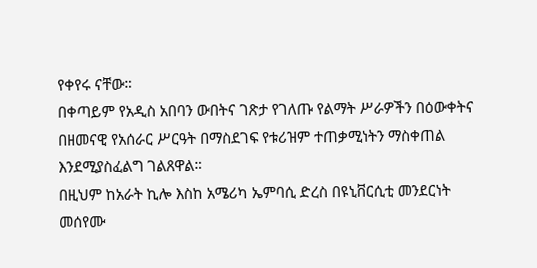የቀየሩ ናቸው።
በቀጣይም የአዲስ አበባን ውበትና ገጽታ የገለጡ የልማት ሥራዎችን በዕውቀትና በዘመናዊ የአሰራር ሥርዓት በማስደገፍ የቱሪዝም ተጠቃሚነትን ማስቀጠል እንደሚያስፈልግ ገልጸዋል።
በዚህም ከአራት ኪሎ እስከ አሜሪካ ኤምባሲ ድረስ በዩኒቨርሲቲ መንደርነት መሰየሙ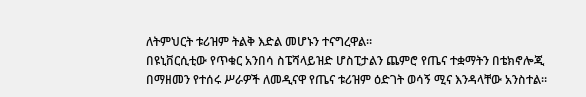ለትምህርት ቱሪዝም ትልቅ እድል መሆኑን ተናግረዋል።
በዩኒቨርሲቲው የጥቁር አንበሳ ስፔሻላይዝድ ሆስፒታልን ጨምሮ የጤና ተቋማትን በቴክኖሎጂ በማዘመን የተሰሩ ሥራዎች ለመዲናዋ የጤና ቱሪዝም ዕድገት ወሳኝ ሚና እንዳላቸው አንስተል።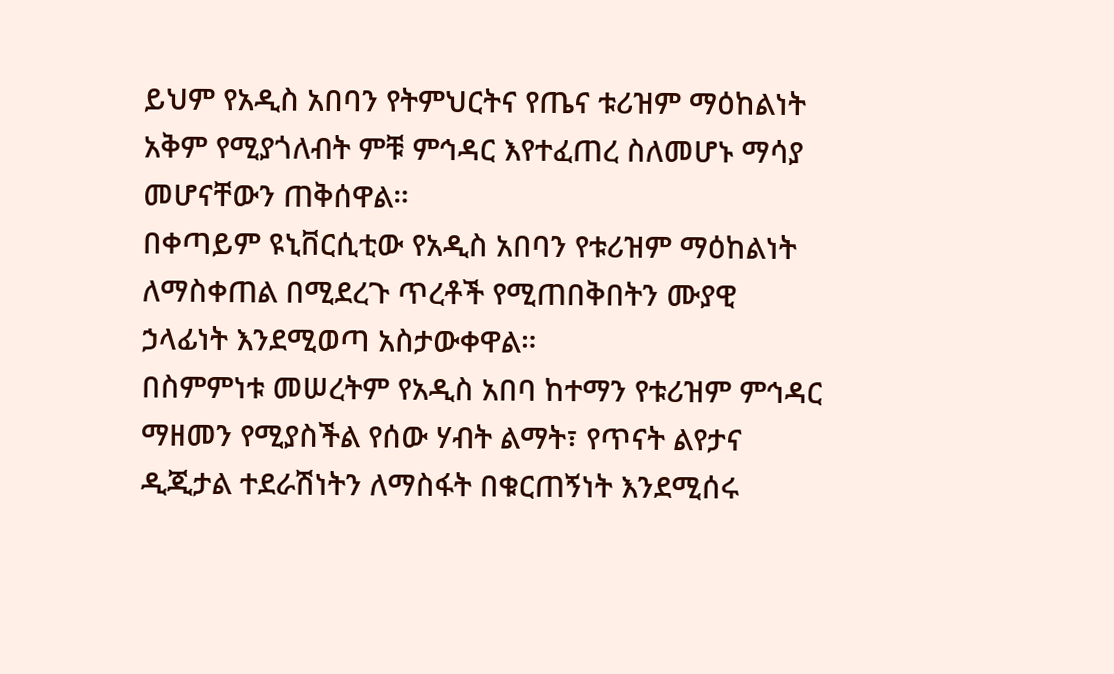ይህም የአዲስ አበባን የትምህርትና የጤና ቱሪዝም ማዕከልነት አቅም የሚያጎለብት ምቹ ምኅዳር እየተፈጠረ ስለመሆኑ ማሳያ መሆናቸውን ጠቅሰዋል።
በቀጣይም ዩኒቨርሲቲው የአዲስ አበባን የቱሪዝም ማዕከልነት ለማስቀጠል በሚደረጉ ጥረቶች የሚጠበቅበትን ሙያዊ ኃላፊነት እንደሚወጣ አስታውቀዋል።
በስምምነቱ መሠረትም የአዲስ አበባ ከተማን የቱሪዝም ምኅዳር ማዘመን የሚያስችል የሰው ሃብት ልማት፣ የጥናት ልየታና ዲጂታል ተደራሽነትን ለማስፋት በቁርጠኝነት እንደሚሰሩ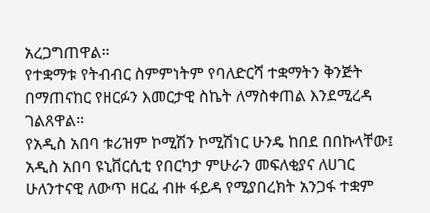አረጋግጠዋል።
የተቋማቱ የትብብር ስምምነትም የባለድርሻ ተቋማትን ቅንጅት በማጠናከር የዘርፉን እመርታዊ ስኬት ለማስቀጠል እንደሚረዳ ገልጸዋል።
የአዲስ አበባ ቱሪዝም ኮሚሽን ኮሚሽነር ሁንዴ ከበደ በበኩላቸው፤ አዲስ አበባ ዩኒቨርሲቲ የበርካታ ምሁራን መፍለቂያና ለሀገር ሁለንተናዊ ለውጥ ዘርፈ ብዙ ፋይዳ የሚያበረክት አንጋፋ ተቋም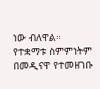ነው ብለዋል።
የተቋማቱ ስምምነትም በመዲናዋ የተመዘገቡ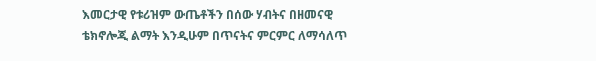እመርታዊ የቱሪዝም ውጤቶችን በሰው ሃብትና በዘመናዊ ቴክኖሎጂ ልማት እንዲሁም በጥናትና ምርምር ለማሳለጥ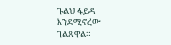ጉልህ ፋይዳ እንደሚኖረው ገልጸዋል።